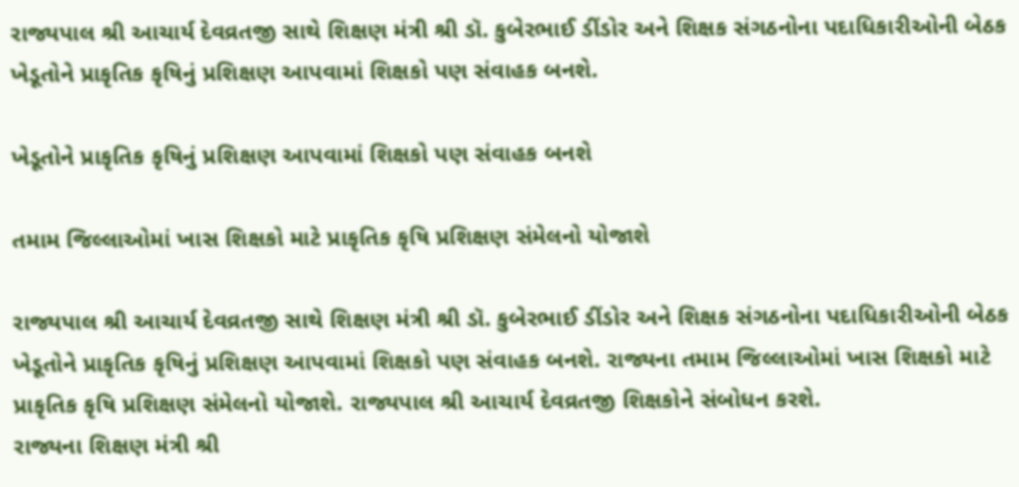રાજ્યપાલ શ્રી આચાર્ય દેવવ્રતજી સાથે શિક્ષણ મંત્રી શ્રી ડૉ. કુબેરભાઈ ડીંડોર અને શિક્ષક સંગઠનોના પદાધિકારીઓની બેઠક ખેડૂતોને પ્રાકૃતિક કૃષિનું પ્રશિક્ષણ આપવામાં શિક્ષકો પણ સંવાહક બનશે.

ખેડૂતોને પ્રાકૃતિક કૃષિનું પ્રશિક્ષણ આપવામાં શિક્ષકો પણ સંવાહક બનશે

તમામ જિલ્લાઓમાં ખાસ શિક્ષકો માટે પ્રાકૃતિક કૃષિ પ્રશિક્ષણ સંમેલનો યોજાશે

રાજ્યપાલ શ્રી આચાર્ય દેવવ્રતજી સાથે શિક્ષણ મંત્રી શ્રી ડૉ. કુબેરભાઈ ડીંડોર અને શિક્ષક સંગઠનોના પદાધિકારીઓની બેઠક ખેડૂતોને પ્રાકૃતિક કૃષિનું પ્રશિક્ષણ આપવામાં શિક્ષકો પણ સંવાહક બનશે. રાજ્યના તમામ જિલ્લાઓમાં ખાસ શિક્ષકો માટે પ્રાકૃતિક કૃષિ પ્રશિક્ષણ સંમેલનો યોજાશે. રાજ્યપાલ શ્રી આચાર્ય દેવવ્રતજી શિક્ષકોને સંબોધન કરશે.
રાજ્યના શિક્ષણ મંત્રી શ્રી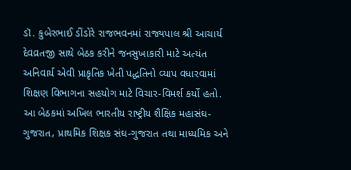ડૉ. કુબેરભાઈ ડીંડોરે રાજભવનમાં રાજ્યપાલ શ્રી આચાર્ય દેવવ્રતજી સાથે બેઠક કરીને જનસુખાકારી માટે અત્યંત અનિવાર્ય એવી પ્રાકૃતિક ખેતી પદ્ધતિનો વ્યાપ વધારવામાં શિક્ષણ વિભાગના સહયોગ માટે વિચાર-વિમર્શ કર્યો હતો. આ બેઠકમાં અખિલ ભારતીય રાષ્ટ્રીય શૈક્ષિક મહાસંઘ-ગુજરાત, પ્રાથમિક શિક્ષક સંઘ-ગુજરાત તથા માધ્યમિક અને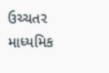ઉચ્ચતર માધ્યમિક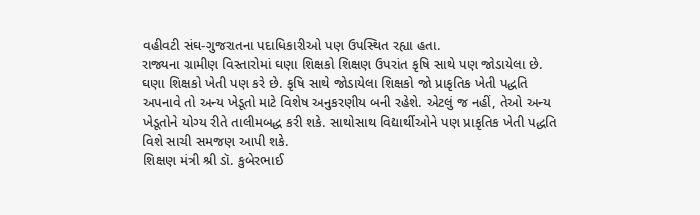વહીવટી સંઘ-ગુજરાતના પદાધિકારીઓ પણ ઉપસ્થિત રહ્યા હતા.
રાજ્યના ગ્રામીણ વિસ્તારોમાં ઘણા શિક્ષકો શિક્ષણ ઉપરાંત કૃષિ સાથે પણ જોડાયેલા છે. ઘણા શિક્ષકો ખેતી પણ કરે છે. કૃષિ સાથે જોડાયેલા શિક્ષકો જો પ્રાકૃતિક ખેતી પદ્ધતિ અપનાવે તો અન્ય ખેડૂતો માટે વિશેષ અનુકરણીય બની રહેશે. એટલું જ નહીં, તેઓ અન્ય ખેડૂતોને યોગ્ય રીતે તાલીમબદ્ધ કરી શકે. સાથોસાથ વિદ્યાર્થીઓને પણ પ્રાકૃતિક ખેતી પદ્ધતિ વિશે સાચી સમજણ આપી શકે.
શિક્ષણ મંત્રી શ્રી ડૉ. કુબેરભાઈ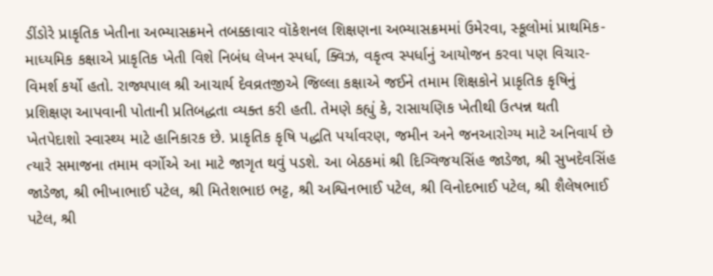ડીંડોરે પ્રાકૃતિક ખેતીના અભ્યાસક્રમને તબક્કાવાર વૉકેશનલ શિક્ષણના અભ્યાસક્રમમાં ઉમેરવા, સ્કૂલોમાં પ્રાથમિક-માધ્યમિક કક્ષાએ પ્રાકૃતિક ખેતી વિશે નિબંધ લેખન સ્પર્ધા, ક્વિઝ, વકૃત્વ સ્પર્ધાનું આયોજન કરવા પણ વિચાર-વિમર્શ કર્યો હતો. રાજ્યપાલ શ્રી આચાર્ય દેવવ્રતજીએ જિલ્લા કક્ષાએ જઈને તમામ શિક્ષકોને પ્રાકૃતિક કૃષિનું પ્રશિક્ષણ આપવાની પોતાની પ્રતિબદ્ધતા વ્યક્ત કરી હતી. તેમણે કહ્યું કે, રાસાયણિક ખેતીથી ઉત્પન્ન થતી ખેતપેદાશો સ્વાસ્થ્ય માટે હાનિકારક છે. પ્રાકૃતિક કૃષિ પદ્ધતિ પર્યાવરણ, જમીન અને જનઆરોગ્ય માટે અનિવાર્ય છે ત્યારે સમાજના તમામ વર્ગોએ આ માટે જાગૃત થવું પડશે. આ બેઠકમાં શ્રી દિગ્વિજયસિંહ જાડેજા, શ્રી સુખદેવસિંહ જાડેજા, શ્રી ભીખાભાઈ પટેલ, શ્રી મિતેશભાઇ ભટ્ટ, શ્રી અશ્વિનભાઈ પટેલ, શ્રી વિનોદભાઈ પટેલ, શ્રી શૈલેષભાઈ પટેલ, શ્રી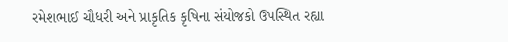રમેશભાઈ ચૌધરી અને પ્રાકૃતિક કૃષિના સંયોજકો ઉપસ્થિત રહ્યા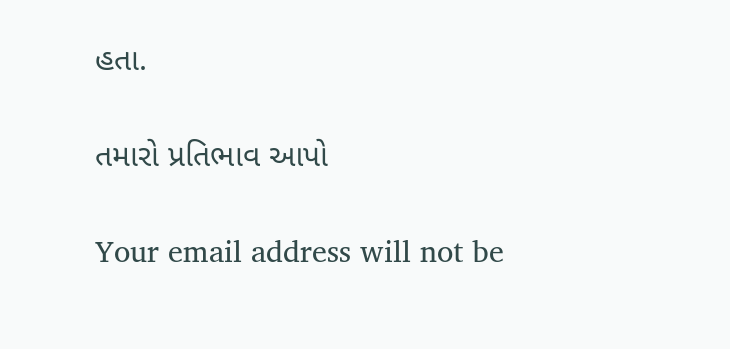હતા.

તમારો પ્રતિભાવ આપો

Your email address will not be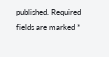published. Required fields are marked *